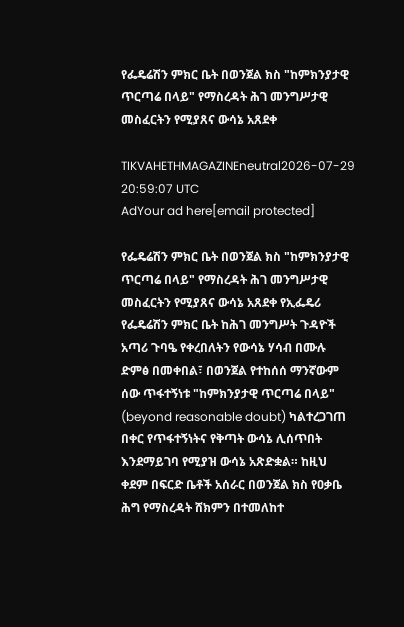የፌዴሬሽን ምክር ቤት በወንጀል ክስ "ከምክንያታዊ ጥርጣሬ በላይ" የማስረዳት ሕገ መንግሥታዊ መስፈርትን የሚያጸና ውሳኔ አጸደቀ

TIKVAHETHMAGAZINEneutral2026-07-29 20:59:07 UTC
AdYour ad here[email protected]

የፌዴሬሽን ምክር ቤት በወንጀል ክስ "ከምክንያታዊ ጥርጣሬ በላይ" የማስረዳት ሕገ መንግሥታዊ መስፈርትን የሚያጸና ውሳኔ አጸደቀ የኢፌዴሪ የፌዴሬሽን ምክር ቤት ከሕገ መንግሥት ጉዳዮች አጣሪ ጉባዔ የቀረበለትን የውሳኔ ሃሳብ በሙሉ ድምፅ በመቀበል፣ በወንጀል የተከሰሰ ማንኛውም ሰው ጥፋተኝነቱ "ከምክንያታዊ ጥርጣሬ በላይ" (beyond reasonable doubt) ካልተረጋገጠ በቀር የጥፋተኝነትና የቅጣት ውሳኔ ሊሰጥበት እንደማይገባ የሚያዝ ውሳኔ አጽድቋል። ከዚህ ቀደም በፍርድ ቤቶች አሰራር በወንጀል ክስ የዐቃቤ ሕግ የማስረዳት ሸክምን በተመለከተ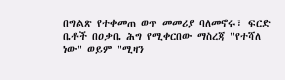በግልጽ የተቀመጠ ወጥ መመሪያ ባለመኖሩ፣ ፍርድ ቤቶች በዐቃቤ ሕግ የሚቀርበው ማስረጃ "የተሻለ ነው" ወይም "ሚዛን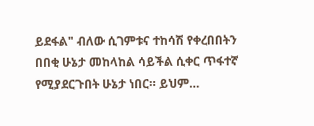ይደፋል" ብለው ሲገምቱና ተከሳሽ የቀረበበትን በበቂ ሁኔታ መከላከል ሳይችል ሲቀር ጥፋተኛ የሚያደርጉበት ሁኔታ ነበር። ይህም…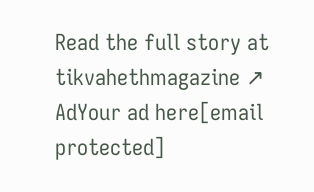Read the full story at tikvahethmagazine ↗
AdYour ad here[email protected]